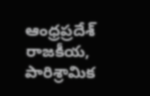ఆంధ్రప్రదేశ్ రాజకీయ, పారిశ్రామిక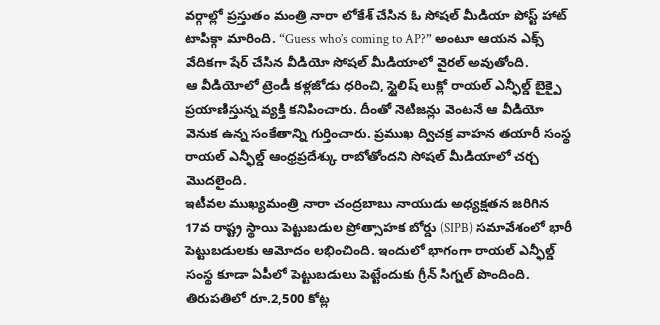వర్గాల్లో ప్రస్తుతం మంత్రి నారా లోకేశ్ చేసిన ఓ సోషల్ మీడియా పోస్ట్ హాట్ టాపిక్గా మారింది. “Guess who’s coming to AP?” అంటూ ఆయన ఎక్స్ వేదికగా షేర్ చేసిన వీడియో సోషల్ మీడియాలో వైరల్ అవుతోంది.
ఆ వీడియోలో ట్రెండీ కళ్లజోడు ధరించి, స్టైలిష్ లుక్లో రాయల్ ఎన్ఫీల్డ్ బైక్పై ప్రయాణిస్తున్న వ్యక్తి కనిపించారు. దీంతో నెటిజన్లు వెంటనే ఆ వీడియో వెనుక ఉన్న సంకేతాన్ని గుర్తించారు. ప్రముఖ ద్విచక్ర వాహన తయారీ సంస్థ రాయల్ ఎన్ఫీల్డ్ ఆంధ్రప్రదేశ్కు రాబోతోందని సోషల్ మీడియాలో చర్చ మొదలైంది.
ఇటీవల ముఖ్యమంత్రి నారా చంద్రబాబు నాయుడు అధ్యక్షతన జరిగిన 17వ రాష్ట్ర స్థాయి పెట్టుబడుల ప్రోత్సాహక బోర్డు (SIPB) సమావేశంలో భారీ పెట్టుబడులకు ఆమోదం లభించింది. ఇందులో భాగంగా రాయల్ ఎన్ఫీల్డ్ సంస్థ కూడా ఏపీలో పెట్టుబడులు పెట్టేందుకు గ్రీన్ సిగ్నల్ పొందింది.
తిరుపతిలో రూ.2,500 కోట్ల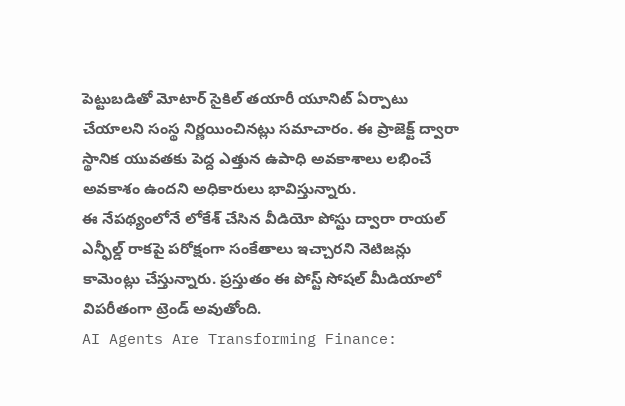పెట్టుబడితో మోటార్ సైకిల్ తయారీ యూనిట్ ఏర్పాటు చేయాలని సంస్థ నిర్ణయించినట్లు సమాచారం. ఈ ప్రాజెక్ట్ ద్వారా స్థానిక యువతకు పెద్ద ఎత్తున ఉపాధి అవకాశాలు లభించే అవకాశం ఉందని అధికారులు భావిస్తున్నారు.
ఈ నేపథ్యంలోనే లోకేశ్ చేసిన వీడియో పోస్టు ద్వారా రాయల్ ఎన్ఫీల్డ్ రాకపై పరోక్షంగా సంకేతాలు ఇచ్చారని నెటిజన్లు కామెంట్లు చేస్తున్నారు. ప్రస్తుతం ఈ పోస్ట్ సోషల్ మీడియాలో విపరీతంగా ట్రెండ్ అవుతోంది.
AI Agents Are Transforming Finance: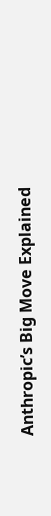Anthropic’s Big Move Explained